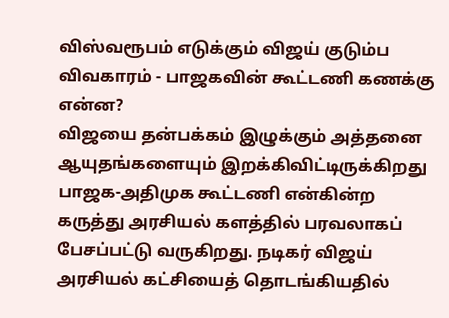விஸ்வரூபம் எடுக்கும் விஜய் குடும்ப விவகாரம் - பாஜகவின் கூட்டணி கணக்கு என்ன?
விஜயை தன்பக்கம் இழுக்கும் அத்தனை ஆயுதங்களையும் இறக்கிவிட்டிருக்கிறது பாஜக-அதிமுக கூட்டணி என்கின்ற கருத்து அரசியல் களத்தில் பரவலாகப் பேசப்பட்டு வருகிறது. நடிகர் விஜய் அரசியல் கட்சியைத் தொடங்கியதில்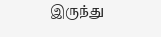இருந்து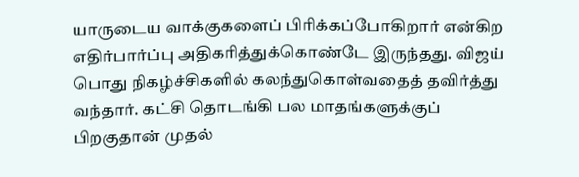யாருடைய வாக்குகளைப் பிரிக்கப்போகிறார் என்கிற எதிர்பார்ப்பு அதிகரித்துக்கொண்டே இருந்தது. விஜய் பொது நிகழ்ச்சிகளில் கலந்துகொள்வதைத் தவிர்த்து வந்தார். கட்சி தொடங்கி பல மாதங்களுக்குப் பிறகுதான் முதல்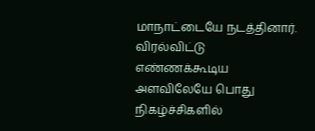மாநாட்டையே நடத்தினார்.
விரல்விட்டு எண்ணக்கூடிய அளவிலேயே பொது நிகழ்ச்சிகளில்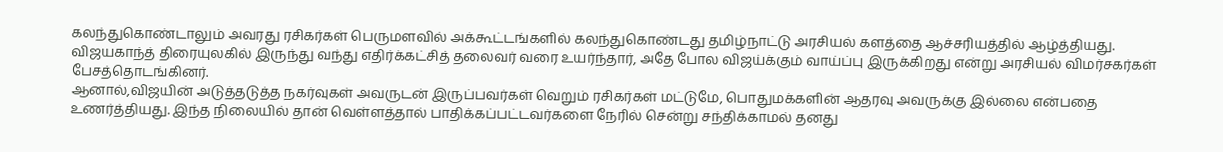கலந்துகொண்டாலும் அவரது ரசிகர்கள் பெருமளவில் அக்கூட்டங்களில் கலந்துகொண்டது தமிழ்நாட்டு அரசியல் களத்தை ஆச்சரியத்தில் ஆழ்த்தியது. விஜயகாந்த் திரையுலகில் இருந்து வந்து எதிர்க்கட்சித் தலைவர் வரை உயர்ந்தார், அதே போல விஜய்க்கும் வாய்ப்பு இருக்கிறது என்று அரசியல் விமர்சகர்கள் பேசத்தொடங்கினர்.
ஆனால்,விஜயின் அடுத்தடுத்த நகர்வுகள் அவருடன் இருப்பவர்கள் வெறும் ரசிகர்கள் மட்டுமே, பொதுமக்களின் ஆதரவு அவருக்கு இல்லை என்பதை உணர்த்தியது. இந்த நிலையில் தான் வெள்ளத்தால் பாதிக்கப்பட்டவர்களை நேரில் சென்று சந்திக்காமல் தனது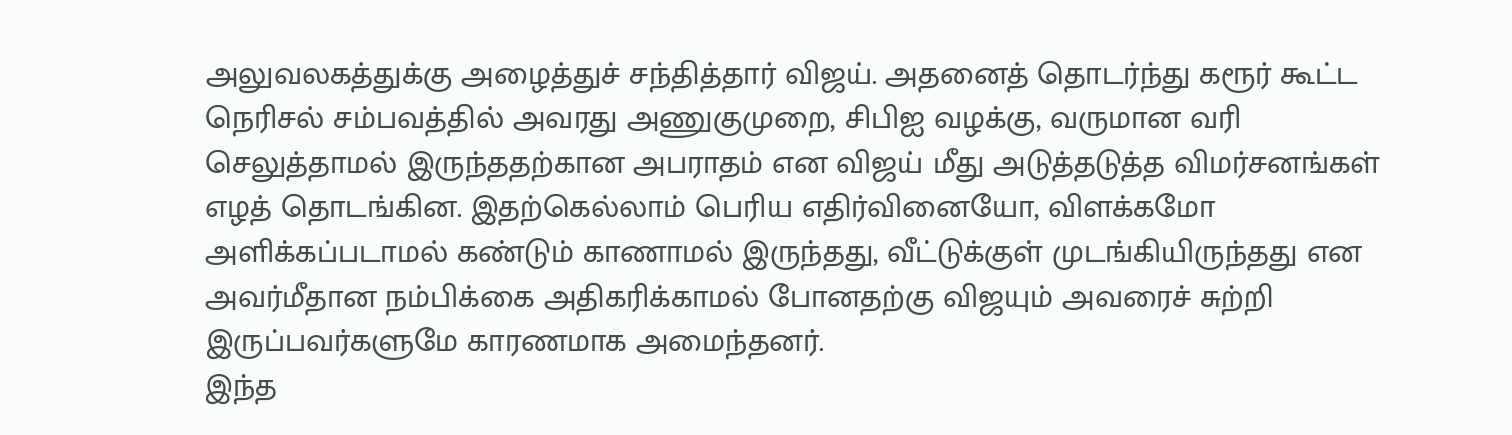அலுவலகத்துக்கு அழைத்துச் சந்தித்தார் விஜய். அதனைத் தொடர்ந்து கரூர் கூட்ட நெரிசல் சம்பவத்தில் அவரது அணுகுமுறை, சிபிஐ வழக்கு, வருமான வரி செலுத்தாமல் இருந்ததற்கான அபராதம் என விஜய் மீது அடுத்தடுத்த விமர்சனங்கள் எழத் தொடங்கின. இதற்கெல்லாம் பெரிய எதிர்வினையோ, விளக்கமோ அளிக்கப்படாமல் கண்டும் காணாமல் இருந்தது, வீட்டுக்குள் முடங்கியிருந்தது என அவர்மீதான நம்பிக்கை அதிகரிக்காமல் போனதற்கு விஜயும் அவரைச் சுற்றி இருப்பவர்களுமே காரணமாக அமைந்தனர்.
இந்த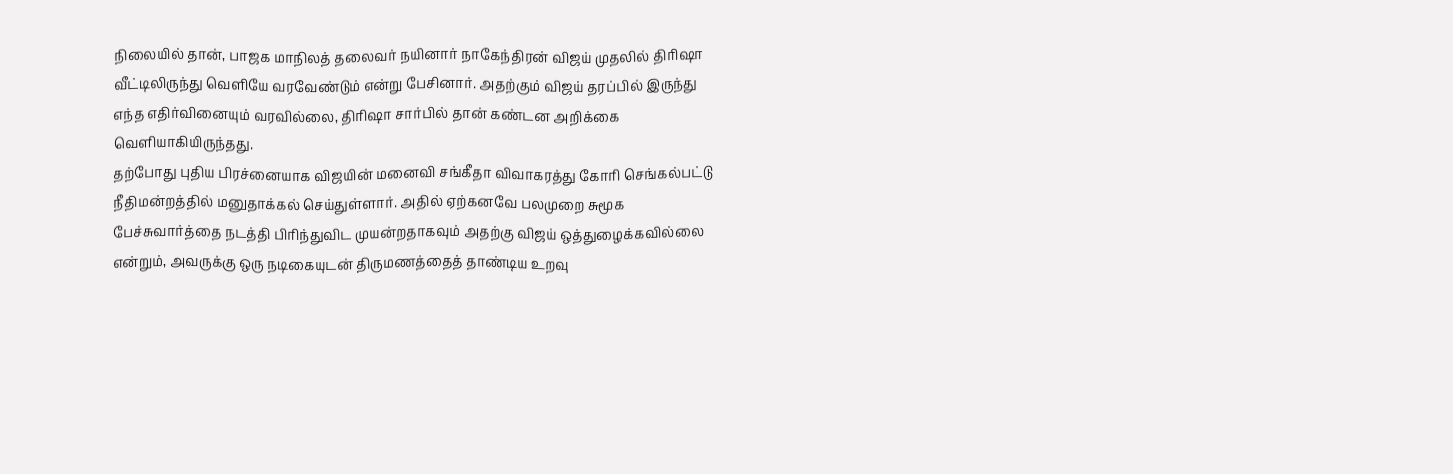நிலையில் தான், பாஜக மாநிலத் தலைவர் நயினார் நாகேந்திரன் விஜய் முதலில் திரிஷா வீட்டிலிருந்து வெளியே வரவேண்டும் என்று பேசினார். அதற்கும் விஜய் தரப்பில் இருந்து எந்த எதிர்வினையும் வரவில்லை, திரிஷா சார்பில் தான் கண்டன அறிக்கை வெளியாகியிருந்தது.
தற்போது புதிய பிரச்னையாக விஜயின் மனைவி சங்கீதா விவாகரத்து கோரி செங்கல்பட்டு நீதிமன்றத்தில் மனுதாக்கல் செய்துள்ளார். அதில் ஏற்கனவே பலமுறை சுமூக பேச்சுவார்த்தை நடத்தி பிரிந்துவிட முயன்றதாகவும் அதற்கு விஜய் ஒத்துழைக்கவில்லை என்றும், அவருக்கு ஒரு நடிகையுடன் திருமணத்தைத் தாண்டிய உறவு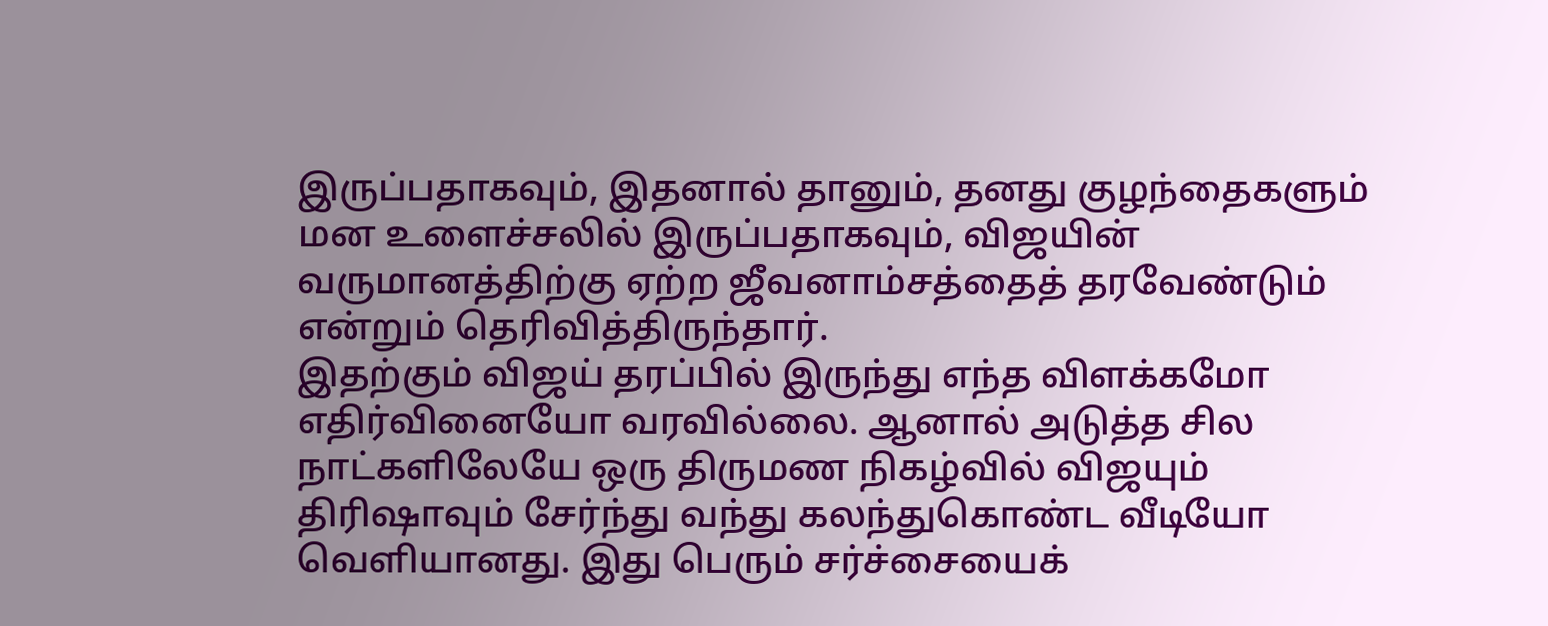இருப்பதாகவும், இதனால் தானும், தனது குழந்தைகளும் மன உளைச்சலில் இருப்பதாகவும், விஜயின் வருமானத்திற்கு ஏற்ற ஜீவனாம்சத்தைத் தரவேண்டும் என்றும் தெரிவித்திருந்தார்.
இதற்கும் விஜய் தரப்பில் இருந்து எந்த விளக்கமோ எதிர்வினையோ வரவில்லை. ஆனால் அடுத்த சில நாட்களிலேயே ஒரு திருமண நிகழ்வில் விஜயும் திரிஷாவும் சேர்ந்து வந்து கலந்துகொண்ட வீடியோ வெளியானது. இது பெரும் சர்ச்சையைக்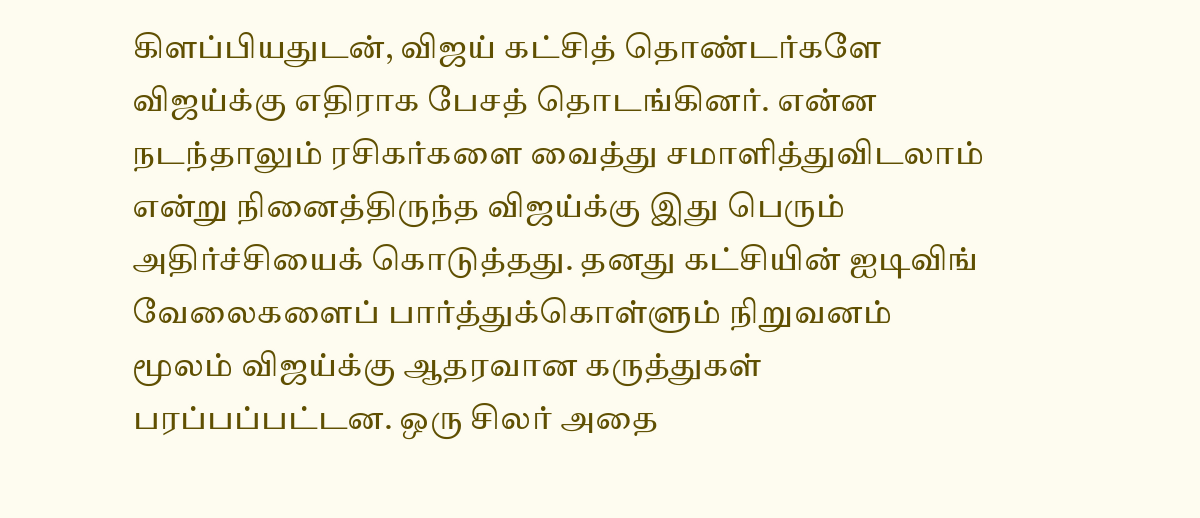கிளப்பியதுடன், விஜய் கட்சித் தொண்டர்களே விஜய்க்கு எதிராக பேசத் தொடங்கினர். என்ன நடந்தாலும் ரசிகர்களை வைத்து சமாளித்துவிடலாம் என்று நினைத்திருந்த விஜய்க்கு இது பெரும் அதிர்ச்சியைக் கொடுத்தது. தனது கட்சியின் ஐடிவிங் வேலைகளைப் பார்த்துக்கொள்ளும் நிறுவனம் மூலம் விஜய்க்கு ஆதரவான கருத்துகள் பரப்பப்பட்டன. ஒரு சிலர் அதை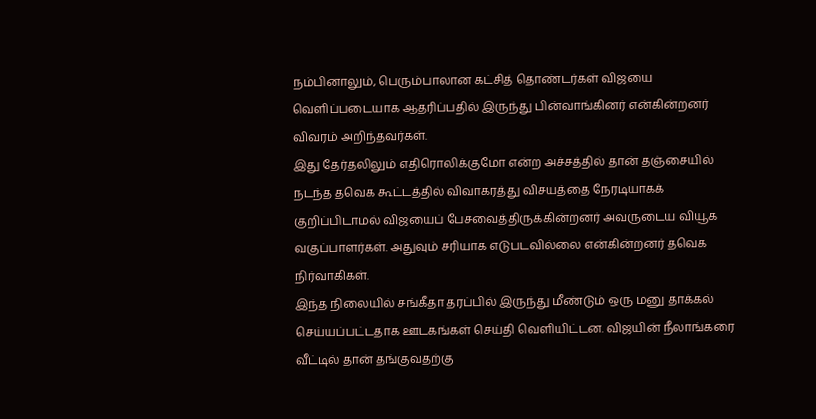நம்பினாலும், பெரும்பாலான கட்சித் தொண்டர்கள் விஜயை வெளிப்படையாக ஆதரிப்பதில் இருந்து பின்வாங்கினர் என்கின்றனர் விவரம் அறிந்தவர்கள்.
இது தேர்தலிலும் எதிரொலிக்குமோ என்ற அச்சத்தில் தான் தஞ்சையில் நடந்த தவெக கூட்டத்தில் விவாகரத்து விசயத்தை நேரடியாகக் குறிப்பிடாமல் விஜயைப் பேசவைத்திருக்கின்றனர் அவருடைய வியூக வகுப்பாளர்கள். அதுவும் சரியாக எடுபடவில்லை என்கின்றனர் தவெக நிர்வாகிகள்.
இந்த நிலையில் சங்கீதா தரப்பில் இருந்து மீண்டும் ஒரு மனு தாக்கல் செய்யப்பட்டதாக ஊடகங்கள் செய்தி வெளியிட்டன. விஜயின் நீலாங்கரை வீட்டில் தான் தங்குவதற்கு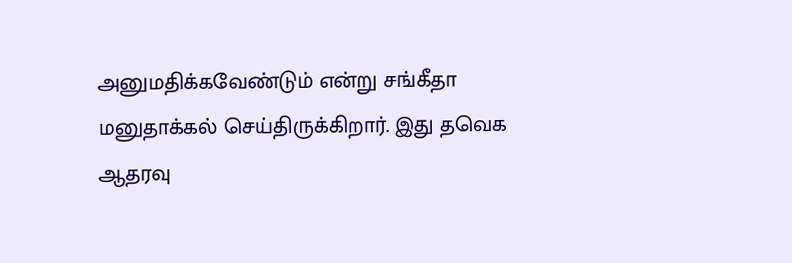அனுமதிக்கவேண்டும் என்று சங்கீதா மனுதாக்கல் செய்திருக்கிறார். இது தவெக ஆதரவு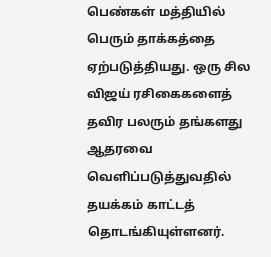பெண்கள் மத்தியில் பெரும் தாக்கத்தை ஏற்படுத்தியது. ஒரு சில விஜய் ரசிகைகளைத் தவிர பலரும் தங்களது ஆதரவை வெளிப்படுத்துவதில் தயக்கம் காட்டத் தொடங்கியுள்ளனர்.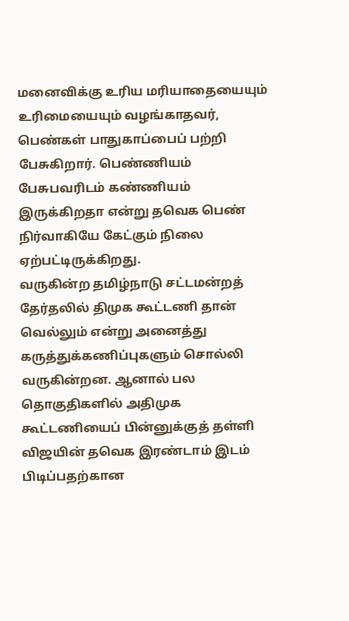மனைவிக்கு உரிய மரியாதையையும் உரிமையையும் வழங்காதவர், பெண்கள் பாதுகாப்பைப் பற்றி பேசுகிறார். பெண்ணியம் பேசுபவரிடம் கண்ணியம் இருக்கிறதா என்று தவெக பெண் நிர்வாகியே கேட்கும் நிலை ஏற்பட்டிருக்கிறது.
வருகின்ற தமிழ்நாடு சட்டமன்றத் தேர்தலில் திமுக கூட்டணி தான் வெல்லும் என்று அனைத்து கருத்துக்கணிப்புகளும் சொல்லி வருகின்றன. ஆனால் பல தொகுதிகளில் அதிமுக கூட்டணியைப் பின்னுக்குத் தள்ளி விஜயின் தவெக இரண்டாம் இடம் பிடிப்பதற்கான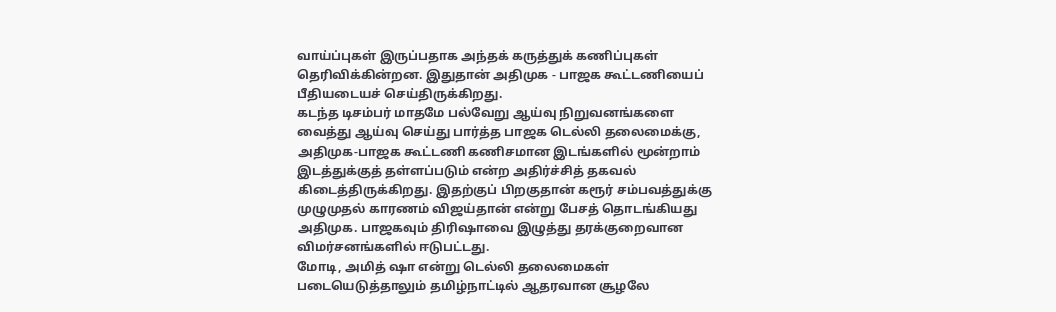வாய்ப்புகள் இருப்பதாக அந்தக் கருத்துக் கணிப்புகள் தெரிவிக்கின்றன. இதுதான் அதிமுக - பாஜக கூட்டணியைப் பீதியடையச் செய்திருக்கிறது.
கடந்த டிசம்பர் மாதமே பல்வேறு ஆய்வு நிறுவனங்களை வைத்து ஆய்வு செய்து பார்த்த பாஜக டெல்லி தலைமைக்கு, அதிமுக-பாஜக கூட்டணி கணிசமான இடங்களில் மூன்றாம் இடத்துக்குத் தள்ளப்படும் என்ற அதிர்ச்சித் தகவல் கிடைத்திருக்கிறது. இதற்குப் பிறகுதான் கரூர் சம்பவத்துக்கு முழுமுதல் காரணம் விஜய்தான் என்று பேசத் தொடங்கியது அதிமுக. பாஜகவும் திரிஷாவை இழுத்து தரக்குறைவான விமர்சனங்களில் ஈடுபட்டது.
மோடி, அமித் ஷா என்று டெல்லி தலைமைகள் படையெடுத்தாலும் தமிழ்நாட்டில் ஆதரவான சூழலே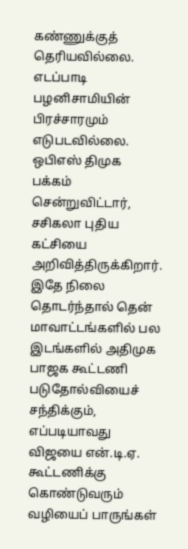கண்ணுக்குத் தெரியவில்லை. எடப்பாடி பழனிசாமியின் பிரச்சாரமும் எடுபடவில்லை. ஒபிஎஸ் திமுக பக்கம் சென்றுவிட்டார், சசிகலா புதிய கட்சியை அறிவித்திருக்கிறார். இதே நிலை தொடர்ந்தால் தென் மாவாட்டங்களில் பல இடங்களில் அதிமுக பாஜக கூட்டணி படுதோல்வியைச் சந்திக்கும், எப்படியாவது விஜயை என்.டி.ஏ. கூட்டணிக்கு கொண்டுவரும் வழியைப் பாருங்கள்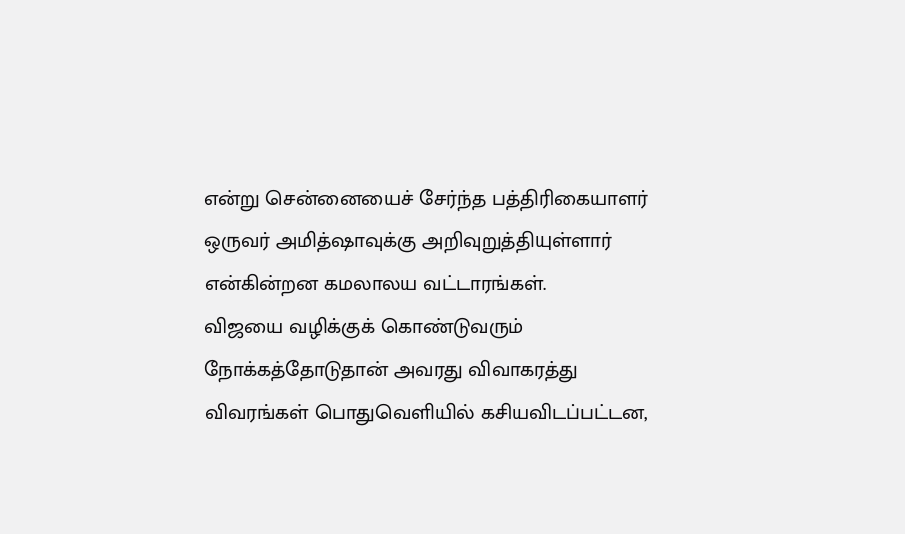என்று சென்னையைச் சேர்ந்த பத்திரிகையாளர் ஒருவர் அமித்ஷாவுக்கு அறிவுறுத்தியுள்ளார் என்கின்றன கமலாலய வட்டாரங்கள்.
விஜயை வழிக்குக் கொண்டுவரும் நோக்கத்தோடுதான் அவரது விவாகரத்து விவரங்கள் பொதுவெளியில் கசியவிடப்பட்டன,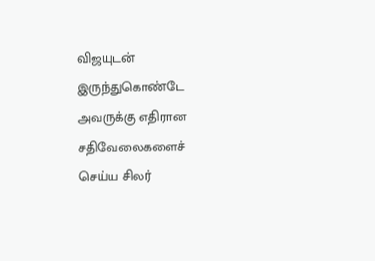விஜயுடன் இருந்துகொண்டே அவருக்கு எதிரான சதிவேலைகளைச் செய்ய சிலர்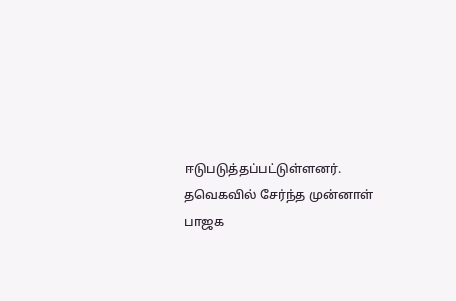ஈடுபடுத்தப்பட்டுள்ளனர். தவெகவில் சேர்ந்த முன்னாள் பாஜக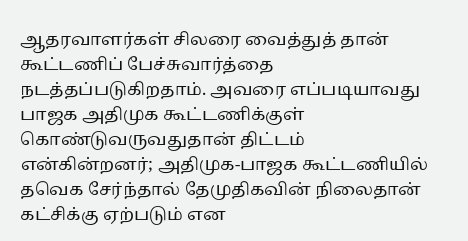ஆதரவாளர்கள் சிலரை வைத்துத் தான் கூட்டணிப் பேச்சுவார்த்தை நடத்தப்படுகிறதாம். அவரை எப்படியாவது பாஜக அதிமுக கூட்டணிக்குள் கொண்டுவருவதுதான் திட்டம் என்கின்றனர்; அதிமுக-பாஜக கூட்டணியில் தவெக சேர்ந்தால் தேமுதிகவின் நிலைதான் கட்சிக்கு ஏற்படும் என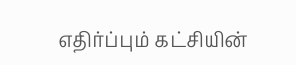எதிர்ப்பும் கட்சியின்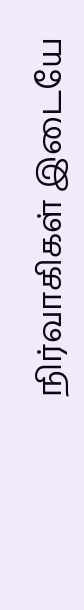நிர்வாகிகள் இடையே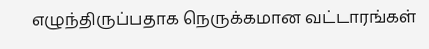எழுந்திருப்பதாக நெருக்கமான வட்டாரங்கள்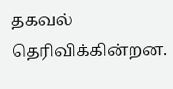தகவல் தெரிவிக்கின்றன.